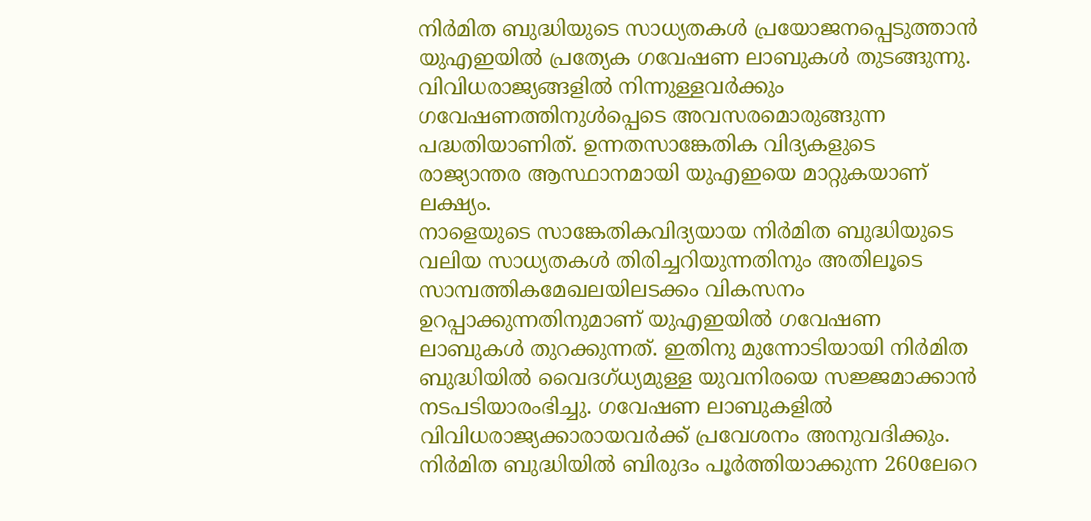നിർമിത ബുദ്ധിയുടെ സാധ്യതകൾ പ്രയോജനപ്പെടുത്താൻ യുഎഇയിൽ പ്രത്യേക ഗവേഷണ ലാബുകൾ തുടങ്ങുന്നു. വിവിധരാജ്യങ്ങളിൽ നിന്നുള്ളവർക്കും ഗവേഷണത്തിനുൾപ്പെടെ അവസരമൊരുങ്ങുന്ന പദ്ധതിയാണിത്. ഉന്നതസാങ്കേതിക വിദ്യകളുടെ രാജ്യാന്തര ആസ്ഥാനമായി യുഎഇയെ മാറ്റുകയാണ് ലക്ഷ്യം.
നാളെയുടെ സാങ്കേതികവിദ്യയായ നിർമിത ബുദ്ധിയുടെ വലിയ സാധ്യതകൾ തിരിച്ചറിയുന്നതിനും അതിലൂടെ സാമ്പത്തികമേഖലയിലടക്കം വികസനം ഉറപ്പാക്കുന്നതിനുമാണ് യുഎഇയിൽ ഗവേഷണ ലാബുകൾ തുറക്കുന്നത്. ഇതിനു മുന്നോടിയായി നിർമിത ബുദ്ധിയിൽ വൈദഗ്ധ്യമുള്ള യുവനിരയെ സജ്ജമാക്കാൻ നടപടിയാരംഭിച്ചു. ഗവേഷണ ലാബുകളിൽ വിവിധരാജ്യക്കാരായവർക്ക് പ്രവേശനം അനുവദിക്കും. നിർമിത ബുദ്ധിയിൽ ബിരുദം പൂർത്തിയാക്കുന്ന 260ലേറെ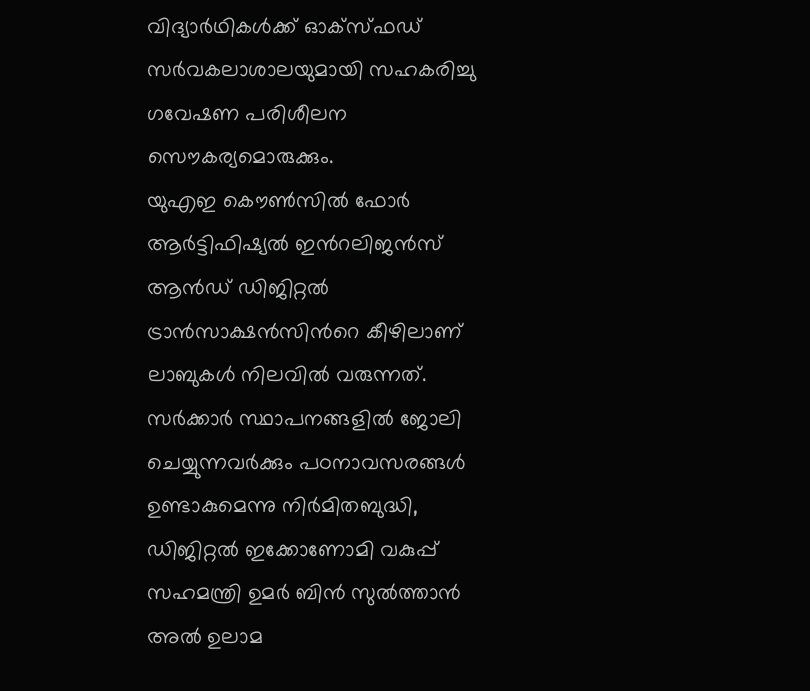വിദ്യാർഥികൾക്ക് ഓക്സ്ഫഡ് സർവകലാശാലയുമായി സഹകരിച്ചു ഗവേഷണ പരിശീലന സൌകര്യമൊരുക്കും.
യുഎഇ കൌൺസിൽ ഫോർ ആർട്ടിഫിഷ്യൽ ഇൻറലിജൻസ് ആൻഡ് ഡിജിറ്റൽ ട്രാൻസാക്ഷൻസിൻറെ കീഴിലാണ് ലാബുകൾ നിലവിൽ വരുന്നത്. സർക്കാർ സ്ഥാപനങ്ങളിൽ ജോലി ചെയ്യുന്നവർക്കും പഠനാവസരങ്ങൾ ഉണ്ടാകുമെന്നു നിർമിതബുദ്ധി, ഡിജിറ്റൽ ഇക്കോണോമി വകുപ്പ് സഹമന്ത്രി ഉമർ ബിൻ സുൽത്താൻ അൽ ഉലാമ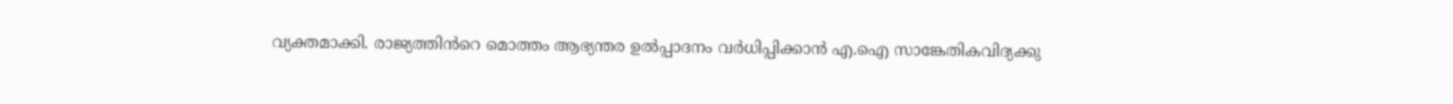വ്യക്തമാക്കി. രാജ്യത്തിൻറെ മൊത്തം ആഭ്യന്തര ഉൽപ്പാദനം വർധിപ്പിക്കാൻ എ.ഐ സാങ്കേതികവിദ്യക്കു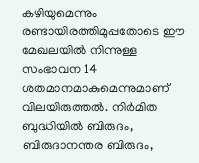കഴിയുമെന്നും രണ്ടായിരത്തിമുപ്പതോടെ ഈ മേഖലയിൽ നിന്നുള്ള സംഭാവന 14 ശതമാനമാകുമെന്നുമാണ് വിലയിരുത്തൽ. നിർമിത ബുദ്ധിയിൽ ബിരുദം, ബിരുദാനന്തര ബിരുദം,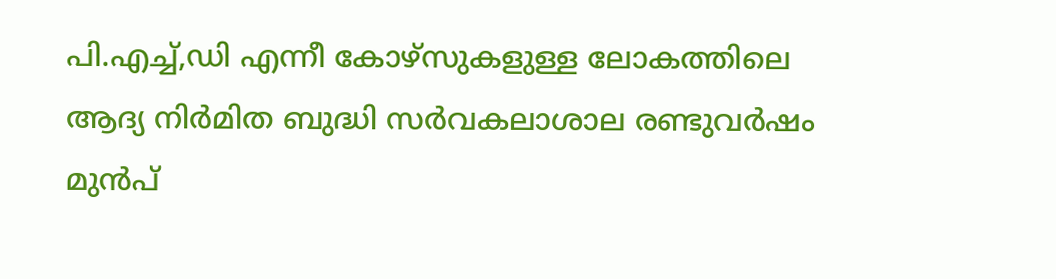പി.എച്ച്,ഡി എന്നീ കോഴ്സുകളുള്ള ലോകത്തിലെ ആദ്യ നിർമിത ബുദ്ധി സർവകലാശാല രണ്ടുവർഷം മുൻപ്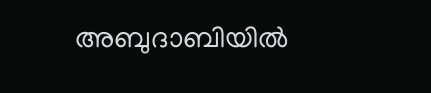അബുദാബിയിൽ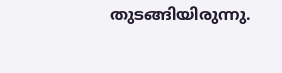തുടങ്ങിയിരുന്നു.